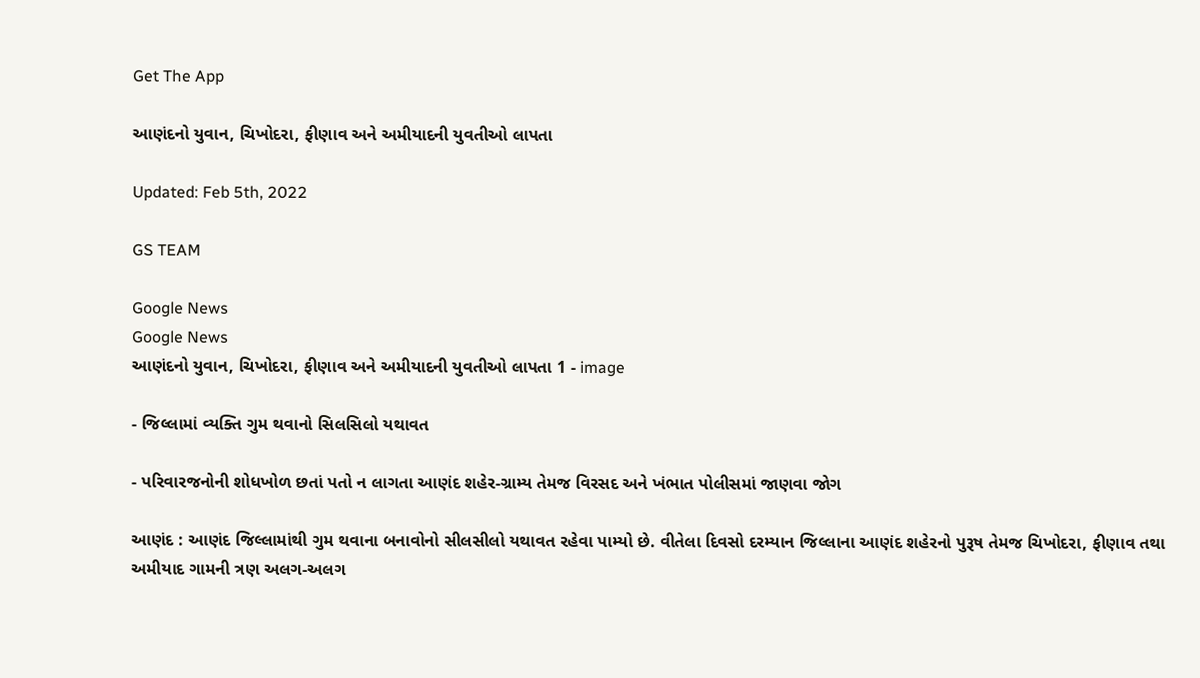Get The App

આણંદનો યુવાન, ચિખોદરા, ફીણાવ અને અમીયાદની યુવતીઓ લાપતા

Updated: Feb 5th, 2022

GS TEAM

Google News
Google News
આણંદનો યુવાન, ચિખોદરા, ફીણાવ અને અમીયાદની યુવતીઓ લાપતા 1 - image

- જિલ્લામાં વ્યક્તિ ગુમ થવાનો સિલસિલો યથાવત

- પરિવારજનોની શોધખોળ છતાં પતો ન લાગતા આણંદ શહેર-ગ્રામ્ય તેમજ વિરસદ અને ખંભાત પોલીસમાં જાણવા જોગ

આણંદ : આણંદ જિલ્લામાંથી ગુમ થવાના બનાવોનો સીલસીલો યથાવત રહેવા પામ્યો છે. વીતેલા દિવસો દરમ્યાન જિલ્લાના આણંદ શહેરનો પુરૂષ તેમજ ચિખોદરા, ફીણાવ તથા અમીયાદ ગામની ત્રણ અલગ-અલગ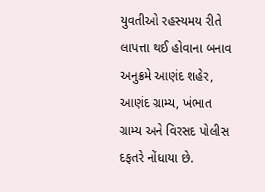યુવતીઓ રહસ્યમય રીતે લાપત્તા થઈ હોવાના બનાવ અનુક્રમે આણંદ શહેર, આણંદ ગ્રામ્ય, ખંભાત ગ્રામ્ય અને વિરસદ પોલીસ દફતરે નોંધાયા છે.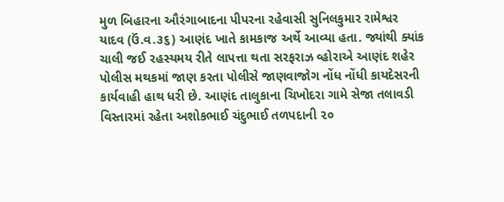મુળ બિહારના ઔરંગાબાદના પીપરના રહેવાસી સુનિલકુમાર રામેશ્વર યાદવ (ઉં.વ.૩૬) આણંદ ખાતે કામકાજ અર્થે આવ્યા હતા. જ્યાંથી ક્યાંક ચાલી જઈ રહસ્યમય રીતે લાપત્તા થતા સરફરાઝ વ્હોરાએ આણંદ શહેર પોલીસ મથકમાં જાણ કરતા પોલીસે જાણવાજોગ નોંધ નોંધી કાયદેસરની કાર્યવાહી હાથ ધરી છે. આણંદ તાલુકાના ચિખોદરા ગામે સેજા તલાવડી વિસ્તારમાં રહેતા અશોકભાઈ ચંદુભાઈ તળપદાની ૨૦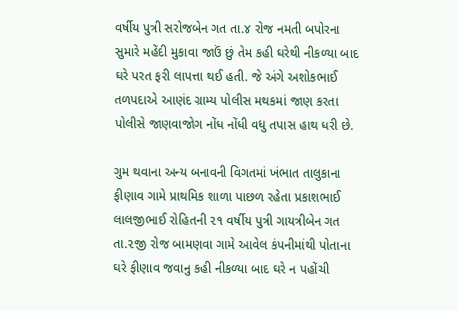વર્ષીય પુત્રી સરોજબેન ગત તા.૪ રોજ નમતી બપોરના સુમારે મહેંદી મુકાવા જાઉં છું તેમ કહી ઘરેથી નીકળ્યા બાદ ઘરે પરત ફરી લાપત્તા થઈ હતી. જે અંગે અશોકભાઈ તળપદાએ આણંદ ગ્રામ્ય પોલીસ મથકમાં જાણ કરતા પોલીસે જાણવાજોગ નોંધ નોંધી વધુ તપાસ હાથ ધરી છે.

ગુમ થવાના અન્ય બનાવની વિગતમાં ખંભાત તાલુકાના ફીણાવ ગામે પ્રાથમિક શાળા પાછળ રહેતા પ્રકાશભાઈ લાલજીભાઈ રોહિતની ૨૧ વર્ષીય પુત્રી ગાયત્રીબેન ગત તા.૨જી રોજ બામણવા ગામે આવેલ કંપનીમાંથી પોતાના ઘરે ફીણાવ જવાનુ કહી નીકળ્યા બાદ ઘરે ન પહોંચી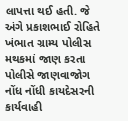લાપત્તા થઈ હતી. જે અંગે પ્રકાશભાઈ રોહિતે ખંભાત ગ્રામ્ય પોલીસ મથકમાં જાણ કરતા પોલીસે જાણવાજોગ નોંધ નોંધી કાયદેસરની કાર્યવાહી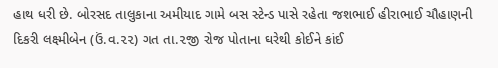હાથ ધરી છે. બોરસદ તાલુકાના અમીયાદ ગામે બસ સ્ટેન્ડ પાસે રહેતા જશભાઈ હીરાભાઈ ચૌહાણની દિકરી લક્ષ્મીબેન (ઉં.વ.૨૨) ગત તા.૨જી રોજ પોતાના ઘરેથી કોઈને કાંઈ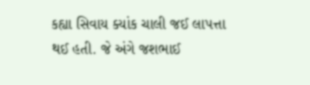કહ્યા સિવાય ક્યાંક ચાલી જઈ લાપત્તા થઈ હતી. જે અંગે જશભાઈ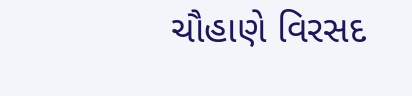ચૌહાણે વિરસદ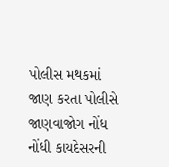પોલીસ મથકમાં જાણ કરતા પોલીસે જાણવાજોગ નોંધ નોંધી કાયદેસરની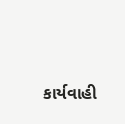કાર્યવાહી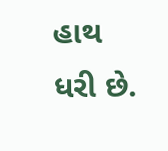હાથ ધરી છે.